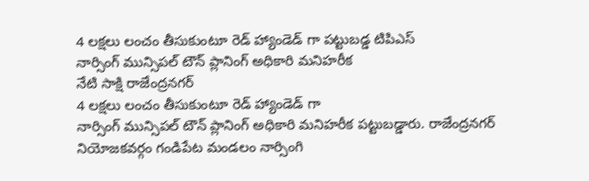4 లక్షలు లంచం తీసుకుంటూ రెడ్ హ్యాండెడ్ గా పట్టుబడ్డ టిపిఎస్
నార్సింగ్ మున్సిపల్ టౌన్ ప్లానింగ్ అధికారి మనిహరీక
నేటి సాక్షి రాజేంద్రనగర్
4 లక్షలు లంచం తీసుకుంటూ రెడ్ హ్యాండెడ్ గా
నార్సింగ్ మున్సిపల్ టౌన్ ప్లానింగ్ అధికారి మనిహరీక పట్టుబడ్డారు. రాజేంద్రనగర్ నియోజకవర్గం గండిపేట మండలం నార్సింగి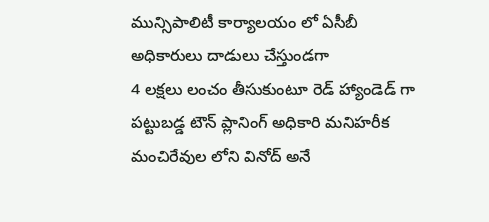మున్సిపాలిటీ కార్యాలయం లో ఏసీబీ అధికారులు దాడులు చేస్తుండగా
4 లక్షలు లంచం తీసుకుంటూ రెడ్ హ్యాండెడ్ గా పట్టుబడ్డ టౌన్ ప్లానింగ్ అధికారి మనిహరీక మంచిరేవుల లోని వినోద్ అనే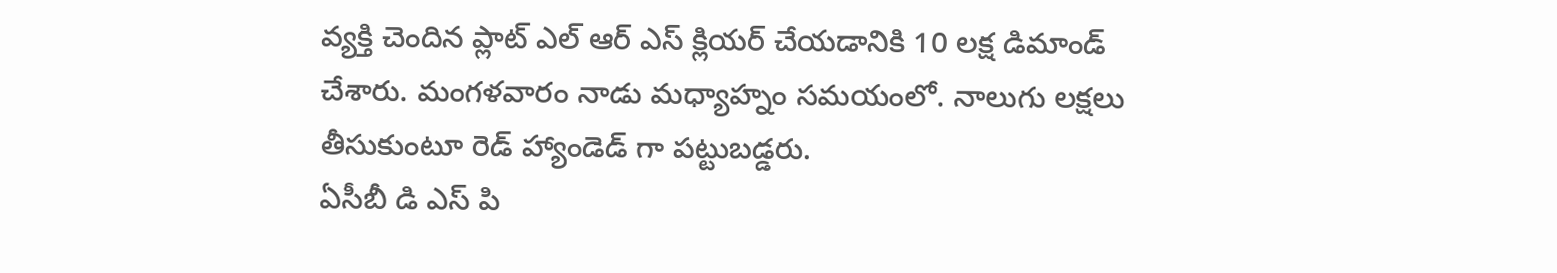వ్యక్తి చెందిన ప్లాట్ ఎల్ ఆర్ ఎస్ క్లియర్ చేయడానికి 10 లక్ష డిమాండ్
చేశారు. మంగళవారం నాడు మధ్యాహ్నం సమయంలో. నాలుగు లక్షలు తీసుకుంటూ రెడ్ హ్యాండెడ్ గా పట్టుబడ్డరు.
ఏసీబీ డి ఎస్ పి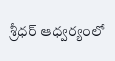శ్రీధర్ ఆధ్వర్యంలో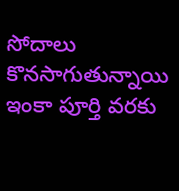సోదాలు కొనసాగుతున్నాయి ఇంకా పూర్తి వరకు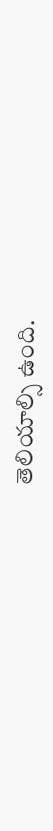తెలియాల్సి ఉంది.